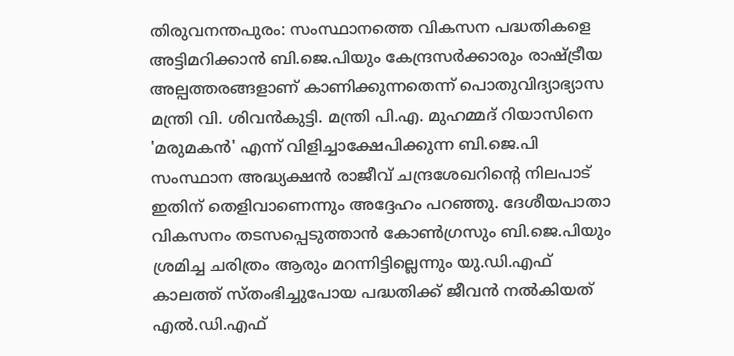തിരുവനന്തപുരം: സംസ്ഥാനത്തെ വികസന പദ്ധതികളെ അട്ടിമറിക്കാൻ ബി.ജെ.പിയും കേന്ദ്രസർക്കാരും രാഷ്ട്രീയ അല്പത്തരങ്ങളാണ് കാണിക്കുന്നതെന്ന് പൊതുവിദ്യാഭ്യാസ മന്ത്രി വി. ശിവൻകുട്ടി. മന്ത്രി പി.എ. മുഹമ്മദ് റിയാസിനെ 'മരുമകൻ' എന്ന് വിളിച്ചാക്ഷേപിക്കുന്ന ബി.ജെ.പി സംസ്ഥാന അദ്ധ്യക്ഷൻ രാജീവ് ചന്ദ്രശേഖറിന്റെ നിലപാട് ഇതിന് തെളിവാണെന്നും അദ്ദേഹം പറഞ്ഞു. ദേശീയപാതാ വികസനം തടസപ്പെടുത്താൻ കോൺഗ്രസും ബി.ജെ.പിയും ശ്രമിച്ച ചരിത്രം ആരും മറന്നിട്ടില്ലെന്നും യു.ഡി.എഫ് കാലത്ത് സ്തംഭിച്ചുപോയ പദ്ധതിക്ക് ജീവൻ നൽകിയത് എൽ.ഡി.എഫ്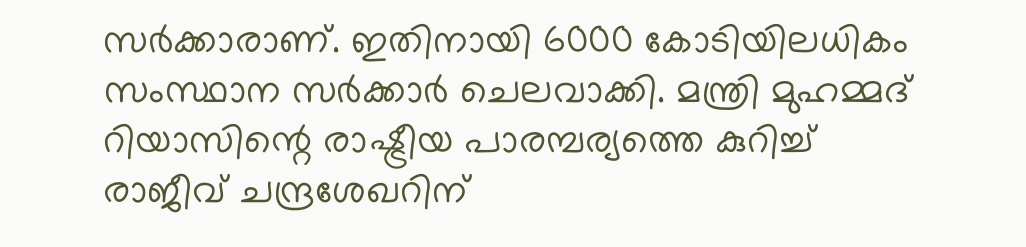സർക്കാരാണ്. ഇതിനായി 6000 കോടിയിലധികം സംസ്ഥാന സർക്കാർ ചെലവാക്കി. മന്ത്രി മുഹമ്മദ് റിയാസിന്റെ രാഷ്ട്രീയ പാരമ്പര്യത്തെ കുറിച്ച് രാജീവ് ചന്ദ്രശേഖറിന്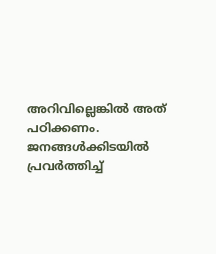അറിവില്ലെങ്കിൽ അത് പഠിക്കണം. ജനങ്ങൾക്കിടയിൽ പ്രവർത്തിച്ച്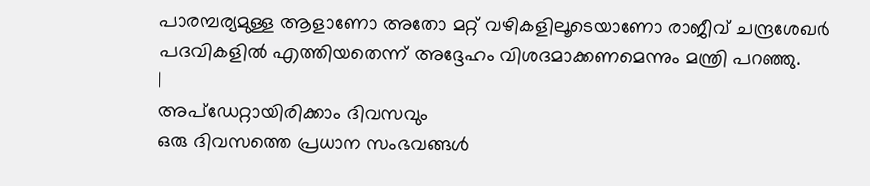പാരമ്പര്യമുള്ള ആളാണോ അതോ മറ്റ് വഴികളിലൂടെയാണോ രാജീവ് ചന്ദ്രശേഖർ പദവികളിൽ എത്തിയതെന്ന് അദ്ദേഹം വിശദമാക്കണമെന്നും മന്ത്രി പറഞ്ഞു.
|
അപ്ഡേറ്റായിരിക്കാം ദിവസവും
ഒരു ദിവസത്തെ പ്രധാന സംഭവങ്ങൾ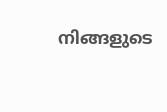നിങ്ങളുടെ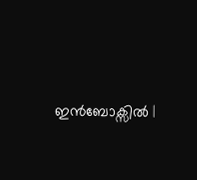ഇൻബോക്സിൽ |